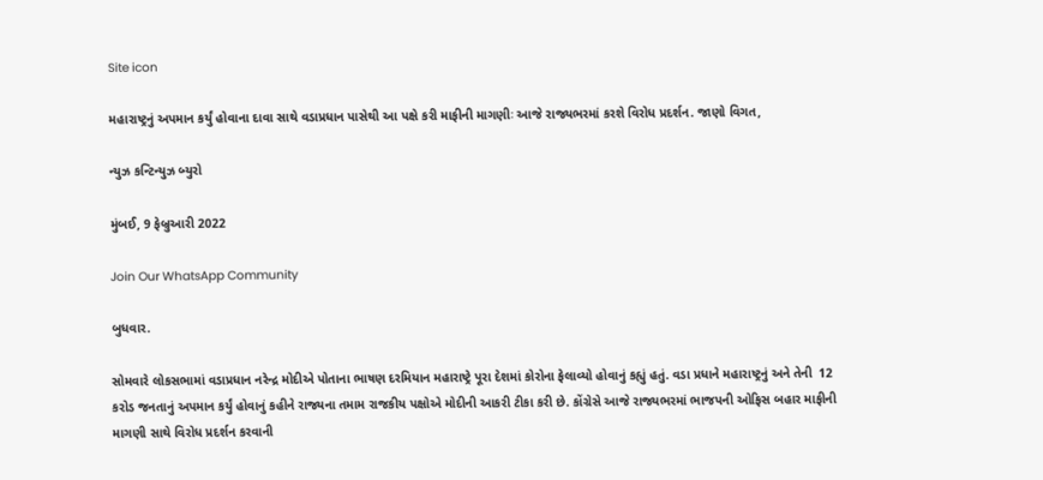Site icon

મહારાષ્ટ્રનું અપમાન કર્યું હોવાના દાવા સાથે વડાપ્રધાન પાસેથી આ પક્ષે કરી માફીની માગણીઃ આજે રાજ્યભરમાં કરશે વિરોધ પ્રદર્શન. જાણો વિગત,

ન્યુઝ કન્ટિન્યુઝ બ્યુરો

મુંબઈ, 9 ફેબ્રુઆરી 2022

Join Our WhatsApp Community

બુધવાર.

સોમવારે લોકસભામાં વડાપ્રધાન નરેન્દ્ર મોદીએ પોતાના ભાષણ દરમિયાન મહારાષ્ટ્રે પૂરા દેશમાં કોરોના ફેલાવ્યો હોવાનું કહ્યું હતું. વડા પ્રધાને મહારાષ્ટ્રનું અને તેની  12 કરોડ જનતાનું અપમાન કર્યું હોવાનું કહીને રાજ્યના તમામ રાજકીય પક્ષોએ મોદીની આકરી ટીકા કરી છે. કોંગ્રેસે આજે રાજ્યભરમાં ભાજપની ઓફિસ બહાર માફીની માગણી સાથે વિરોધ પ્રદર્શન કરવાની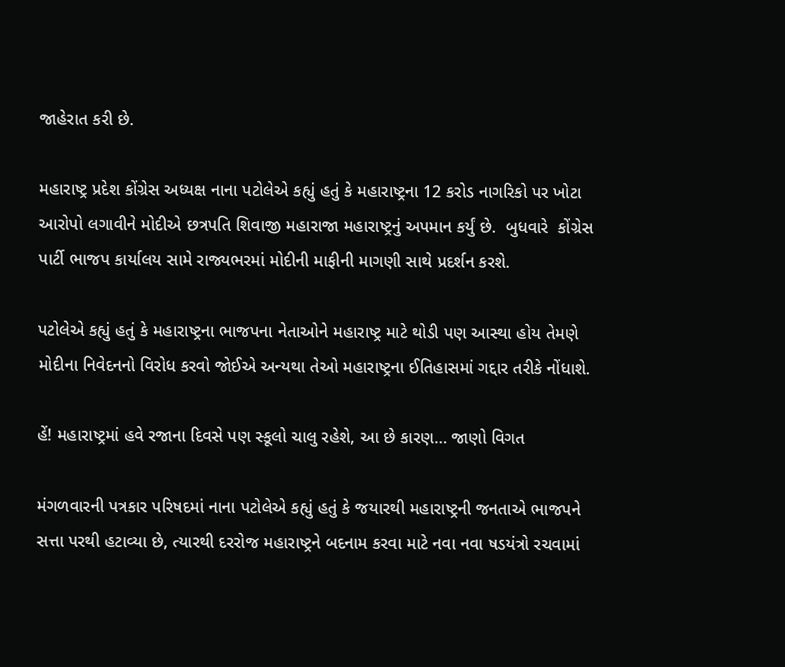જાહેરાત કરી છે.

મહારાષ્ટ્ર પ્રદેશ કોંગ્રેસ અધ્યક્ષ નાના પટોલેએ કહ્યું હતું કે મહારાષ્ટ્રના 12 કરોડ નાગરિકો પર ખોટા આરોપો લગાવીને મોદીએ છત્રપતિ શિવાજી મહારાજા મહારાષ્ટ્રનું અપમાન કર્યું છે.  બુધવારે  કોંગ્રેસ પાર્ટી ભાજપ કાર્યાલય સામે રાજ્યભરમાં મોદીની માફીની માગણી સાથે પ્રદર્શન કરશે.

પટોલેએ કહ્યું હતું કે મહારાષ્ટ્રના ભાજપના નેતાઓને મહારાષ્ટ્ર માટે થોડી પણ આસ્થા હોય તેમણે મોદીના નિવેદનનો વિરોધ કરવો જોઈએ અન્યથા તેઓ મહારાષ્ટ્રના ઈતિહાસમાં ગદ્દાર તરીકે નોંધાશે.

હેં! મહારાષ્ટ્રમાં હવે રજાના દિવસે પણ સ્કૂલો ચાલુ રહેશે, આ છે કારણ… જાણો વિગત

મંગળવારની પત્રકાર પરિષદમાં નાના પટોલેએ કહ્યું હતું કે જયારથી મહારાષ્ટ્રની જનતાએ ભાજપને સત્તા પરથી હટાવ્યા છે, ત્યારથી દરરોજ મહારાષ્ટ્રને બદનામ કરવા માટે નવા નવા ષડયંત્રો રચવામાં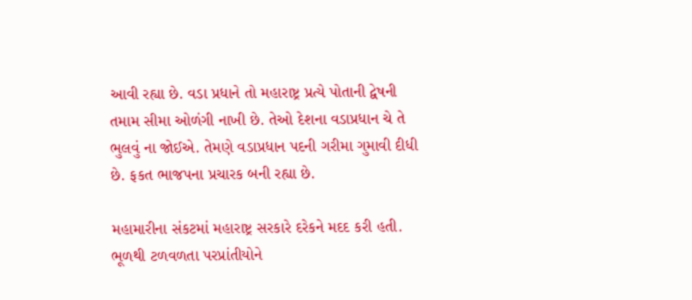આવી રહ્યા છે. વડા પ્રધાને તો મહારાષ્ટ્ર પ્રત્યે પોતાની દ્વેષની તમામ સીમા ઓળંગી નાખી છે. તેઓ દેશના વડાપ્રધાન ચે તે ભુલવું ના જોઈએ. તેમણે વડાપ્રધાન પદની ગરીમા ગુમાવી દીધી છે. ફકત ભાજપના પ્રચારક બની રહ્યા છે.

મહામારીના સંકટમાં મહારાષ્ટ્ર સરકારે દરેકને મદદ કરી હતી. ભૂળથી ટળવળતા પરપ્રાંતીયોને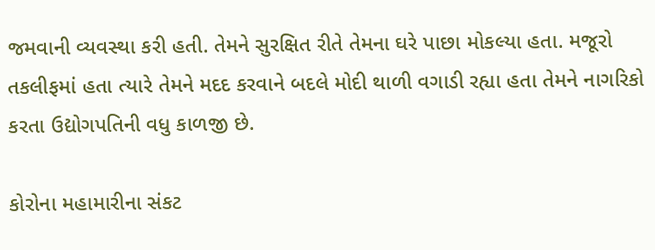જમવાની વ્યવસ્થા કરી હતી. તેમને સુરક્ષિત રીતે તેમના ઘરે પાછા મોકલ્યા હતા. મજૂરો તકલીફમાં હતા ત્યારે તેમને મદદ કરવાને બદલે મોદી થાળી વગાડી રહ્યા હતા તેમને નાગરિકો કરતા ઉદ્યોગપતિની વધુ કાળજી છે.

કોરોના મહામારીના સંકટ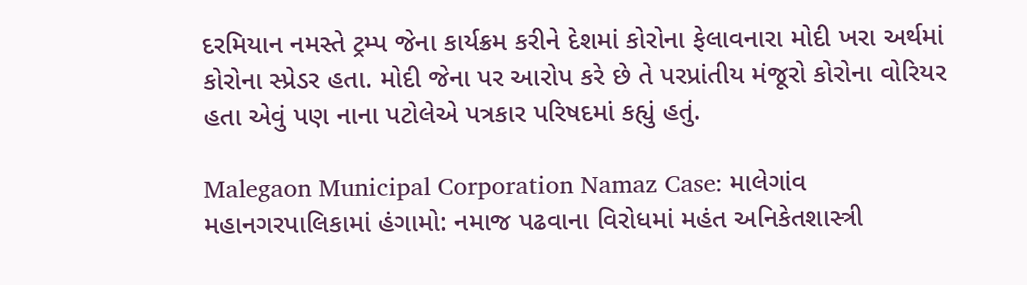દરમિયાન નમસ્તે ટ્રમ્પ જેના કાર્યક્રમ કરીને દેશમાં કોરોના ફેલાવનારા મોદી ખરા અર્થમાં કોરોના સ્પ્રેડર હતા. મોદી જેના પર આરોપ કરે છે તે પરપ્રાંતીય મંજૂરો કોરોના વોરિયર હતા એવું પણ નાના પટોલેએ પત્રકાર પરિષદમાં કહ્યું હતું.

Malegaon Municipal Corporation Namaz Case: માલેગાંવ મહાનગરપાલિકામાં હંગામો: નમાજ પઢવાના વિરોધમાં મહંત અનિકેતશાસ્ત્રી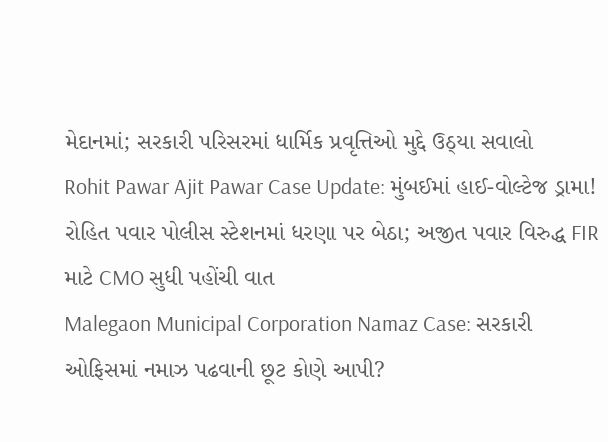મેદાનમાં; સરકારી પરિસરમાં ધાર્મિક પ્રવૃત્તિઓ મુદ્દે ઉઠ્યા સવાલો
Rohit Pawar Ajit Pawar Case Update: મુંબઈમાં હાઈ-વોલ્ટેજ ડ્રામા! રોહિત પવાર પોલીસ સ્ટેશનમાં ધરણા પર બેઠા; અજીત પવાર વિરુદ્ધ FIR માટે CMO સુધી પહોંચી વાત
Malegaon Municipal Corporation Namaz Case: સરકારી ઓફિસમાં નમાઝ પઢવાની છૂટ કોણે આપી?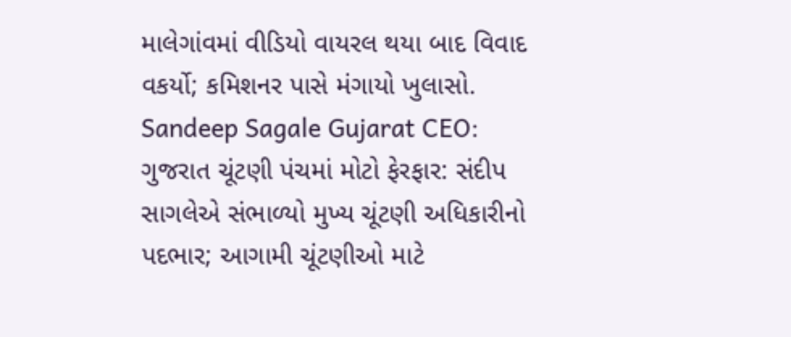માલેગાંવમાં વીડિયો વાયરલ થયા બાદ વિવાદ વકર્યો; કમિશનર પાસે મંગાયો ખુલાસો.
Sandeep Sagale Gujarat CEO: ગુજરાત ચૂંટણી પંચમાં મોટો ફેરફાર: સંદીપ સાગલેએ સંભાળ્યો મુખ્ય ચૂંટણી અધિકારીનો પદભાર; આગામી ચૂંટણીઓ માટે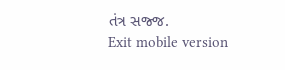તંત્ર સજ્જ.
Exit mobile version